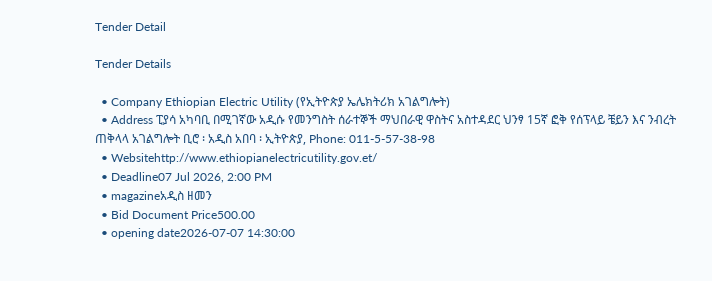Tender Detail

Tender Details

  • Company Ethiopian Electric Utility (የኢትዮጵያ ኤሌክትሪክ አገልግሎት)
  • Address ፒያሳ አካባቢ በሚገኛው አዲሱ የመንግስት ሰራተኞች ማህበራዊ ዋስትና አስተዳደር ህንፃ 15ኛ ፎቅ የሰፕላይ ቼይን እና ንብረት ጠቅላላ አገልግሎት ቢሮ ፡ አዲስ አበባ ፡ ኢትዮጵያ, Phone: 011-5-57-38-98
  • Websitehttp://www.ethiopianelectricutility.gov.et/
  • Deadline07 Jul 2026, 2:00 PM
  • magazineአዲስ ዘመን
  • Bid Document Price500.00
  • opening date2026-07-07 14:30:00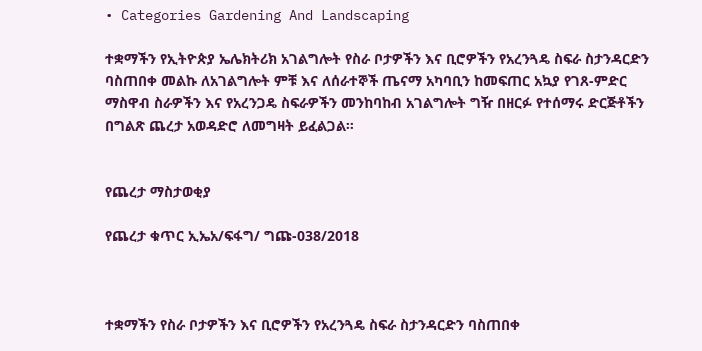• Categories Gardening And Landscaping

ተቋማችን የኢትዮጵያ ኤሌክትሪክ አገልግሎት የስራ ቦታዎችን እና ቢሮዎችን የአረንጓዴ ስፍራ ስታንዳርድን ባስጠበቀ መልኩ ለአገልግሎት ምቹ እና ለሰራተኞች ጤናማ አካባቢን ከመፍጠር አኳያ የገጸ-ምድር ማስዋብ ስራዎችን እና የአረንጋዴ ስፍራዎችን መንከባከብ አገልግሎት ግዥ በዘርፉ የተሰማሩ ድርጅቶችን በግልጽ ጨረታ አወዳድሮ ለመግዛት ይፈልጋል።


የጨረታ ማስታወቂያ

የጨረታ ቁጥር ኢኤአ/ፍፋግ/ ግጩ-038/2018



ተቋማችን የስራ ቦታዎችን እና ቢሮዎችን የአረንጓዴ ስፍራ ስታንዳርድን ባስጠበቀ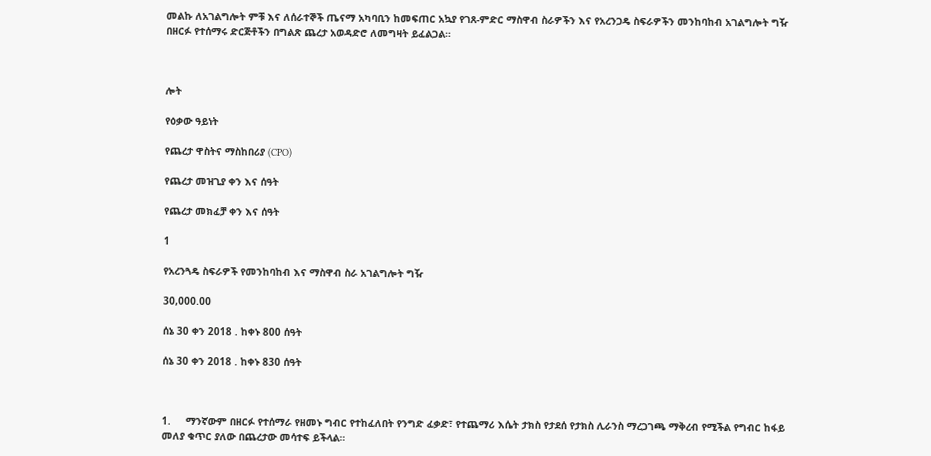መልኩ ለአገልግሎት ምቹ እና ለሰራተኞች ጤናማ አካባቢን ከመፍጠር አኳያ የገጸ-ምድር ማስዋብ ስራዎችን እና የአረንጋዴ ስፍራዎችን መንከባከብ አገልግሎት ግዥ በዘርፉ የተሰማሩ ድርጅቶችን በግልጽ ጨረታ አወዳድሮ ለመግዛት ይፈልጋል።



ሎት

የዕቃው ዓይነት

የጨረታ ዋስትና ማስከበሪያ (CPO)

የጨረታ መዝጊያ ቀን እና ሰዓት

የጨረታ መክፈቻ ቀን እና ሰዓት

1

የአረንጓዴ ስፍራዎች የመንከባከብ እና ማስዋብ ስራ አገልግሎት ግዥ

30,000.00

ሰኔ 30 ቀን 2018 . ከቀኑ 800 ሰዓት

ሰኔ 30 ቀን 2018 . ከቀኑ 830 ሰዓት



1.     ማንኛውም በዘርፉ የተሰማራ የዘመኑ ግብር የተከፈለበት የንግድ ፈቃድ፣ የተጨማሪ እሴት ታክስ የታደሰ የታክስ ሊራንስ ማረጋገጫ ማቅረብ የሚችል የግብር ከፋይ መለያ ቁጥር ያለው በጨረታው መሳተፍ ይችላል።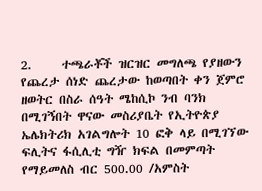2.     ተጫራቾች ዝርዝር መግለጫ የያዘውን የጨረታ ሰነድ ጨረታው ከወጣበት ቀን ጀምሮ ዘወትር በስራ ሰዓት ሜከሲኮ ንብ ባንክ በሚገኝበት ዋናው መስሪያቤት የኢትዮጵያ ኤሌክትሪክ አገልግሎት 10 ፎቅ ላይ በሚገኘው ፍሊትና ፋሲሊቲ ግዥ ክፍል በመምጣት የማይመለስ ብር 500.00 /አምስት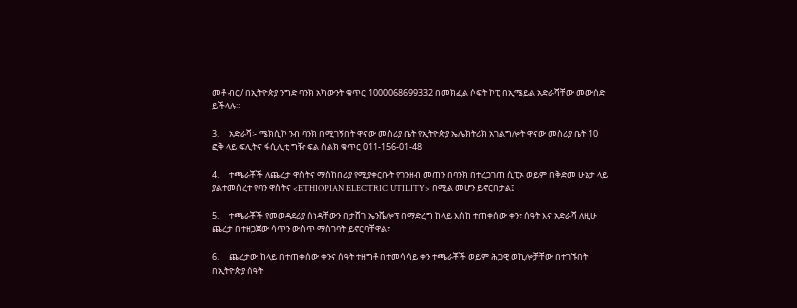መቶ ብር/ በኢትዮጵያ ንግድ ባንክ አካውንት ቁጥር 1000068699332 በመክፈል ሶፍት ኮፒ በኢሜይል አድራሻቸው መውሰድ ይችላሉ።

3.     አድራሻ፡- ሜክሲኮ ንብ ባንክ በሚገኝበት ዋናው መስሪያ ቤት የኢትዮጵያ ኤሌክትሪክ አገልግሎት ዋናው መስሪያ ቤት 10 ፎቅ ላይ ፍሊትና ፋሲሊቲ ግዥ ፍል ስልክ ቁጥር 011-156-01-48

4.     ተጫራቾች ለጨረታ ዋስትና ማስከበሪያ የሚያቀርቡት የገንዘብ መጠን በባንክ በተረጋገጠ ሲፒኦ ወይም በቅድመ ሁኔታ ላይ ያልተመሰረተ የባን ዋስትና <ETHIOPIAN ELECTRIC UTILITY> በሚል መሆን ይኖርበታል፤

5.     ተጫራቾች የመወዳደሪያ ሰነዳቸውን በታሸገ ኤንቬሎፕ በማድረግ ከላይ እስከ ተጠቀሰው ቀን፣ ሰዓት እና አድራሻ ለዚሁ ጨረታ በተዘጋጀው ሳጥን ውስጥ ማስገባት ይኖርባቸዋል፣

6.     ጨረታው ከላይ በተጠቀሰው ቀንና ሰዓት ተዘግቶ በተመሳሳይ ቀን ተጫራቾች ወይም ሕጋዊ ወኪሎቻቸው በተገኙበት በኢትዮጵያ ሰዓት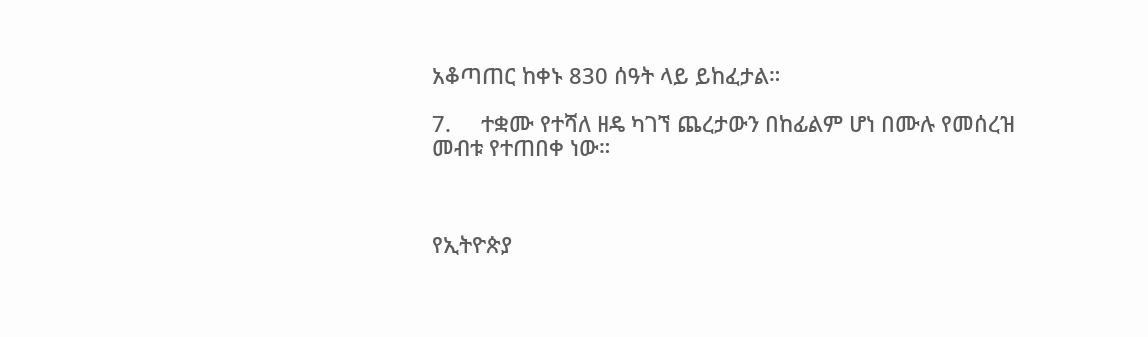አቆጣጠር ከቀኑ 830 ሰዓት ላይ ይከፈታል።

7.     ተቋሙ የተሻለ ዘዴ ካገኘ ጨረታውን በከፊልም ሆነ በሙሉ የመሰረዝ መብቱ የተጠበቀ ነው።



የኢትዮጵያ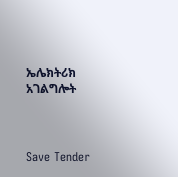ኤሌክትሪክ አገልግሎት



Save Tender